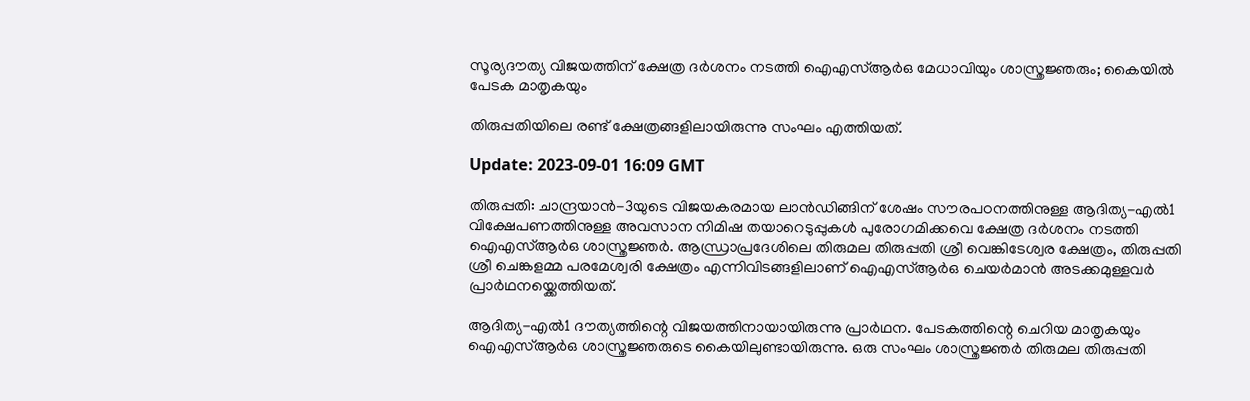സൂര്യദൗത്യ വിജയത്തിന് ക്ഷേത്ര ദർശനം നടത്തി ഐഎസ്ആർഒ മേധാവിയും ശാസ്ത്രജ്ഞരും; കൈയിൽ പേടക മാതൃകയും

തിരുപ്പതിയിലെ രണ്ട് ക്ഷേത്രങ്ങളിലായിരുന്നു സംഘം എത്തിയത്.

Update: 2023-09-01 16:09 GMT

തിരുപ്പതി: ചാന്ദ്രയാൻ-3യുടെ വിജയകരമായ ലാൻഡിങ്ങിന് ശേഷം സൗരപഠനത്തിനുള്ള ആദിത്യ-എൽ1 വിക്ഷേപണത്തിനുള്ള അവസാന നിമിഷ തയാറെടുപ്പുകൾ പുരോഗമിക്കവെ ക്ഷേത്ര ദർശനം നടത്തി ഐഎസ്ആർഒ ശാസ്ത്രജ്ഞർ. ആന്ധ്രാപ്രദേശിലെ തിരുമല തിരുപ്പതി ശ്രീ വെങ്കിടേശ്വര ക്ഷേത്രം, തിരുപ്പതി ശ്രീ ചെങ്കളമ്മ പരമേശ്വരി ക്ഷേത്രം എന്നിവിടങ്ങളിലാണ് ഐഎസ്ആർഒ ചെയർമാൻ അടക്കമുള്ളവർ പ്രാർഥനയ്ക്കെത്തിയത്.

ആദിത്യ-എൽ1 ദൗത്യത്തിന്റെ വിജയത്തിനായായിരുന്നു പ്രാർഥന. പേടകത്തിന്റെ ചെറിയ മാതൃകയും ഐഎസ്ആർഒ ശാസ്ത്രജ്ഞരുടെ കൈയിലുണ്ടായിരുന്നു. ഒരു സംഘം ശാസ്ത്രജ്ഞർ തിരുമല തിരുപ്പതി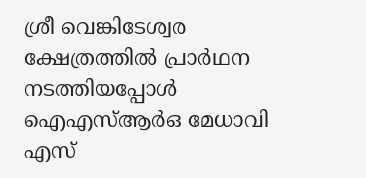ശ്രീ വെങ്കിടേശ്വര ക്ഷേത്രത്തിൽ പ്രാർഥന നടത്തിയപ്പോൾ ഐഎസ്ആർഒ മേധാവി എസ്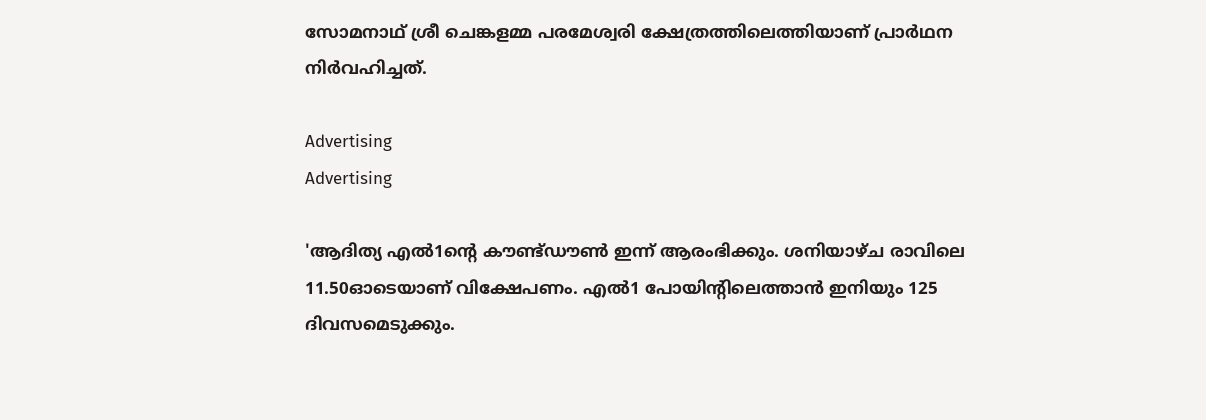സോമനാഥ് ശ്രീ ചെങ്കളമ്മ പരമേശ്വരി ക്ഷേത്രത്തിലെത്തിയാണ് പ്രാർഥന നിർവഹിച്ചത്.

Advertising
Advertising

'ആദിത്യ എൽ1ന്റെ കൗണ്ട്ഡൗൺ ഇന്ന് ആരംഭിക്കും. ശനിയാഴ്ച രാവിലെ 11.50ഓടെയാണ് വിക്ഷേപണം. എൽ1 പോയിന്റിലെത്താൻ ഇനിയും 125 ദിവസമെടുക്കും.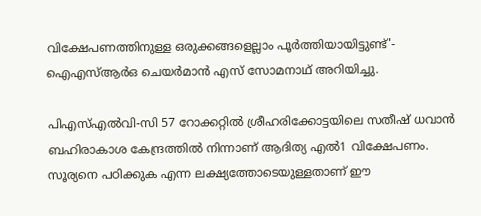വിക്ഷേപണത്തിനുള്ള ഒരുക്കങ്ങളെല്ലാം പൂര്‍ത്തിയായിട്ടുണ്ട്'- ഐഎസ്ആര്‍ഒ ചെയര്‍മാന്‍ എസ് സോമനാഥ് അറിയിച്ചു.

പിഎസ്എൽവി-സി 57 റോക്കറ്റിൽ ശ്രീഹരിക്കോട്ടയിലെ സതീഷ് ധവാൻ ബഹിരാകാശ കേന്ദ്രത്തിൽ നിന്നാണ് ആദിത്യ എൽ1 വിക്ഷേപണം. സൂര്യനെ പഠിക്കുക എന്ന ലക്ഷ്യത്തോടെയുള്ളതാണ് ഈ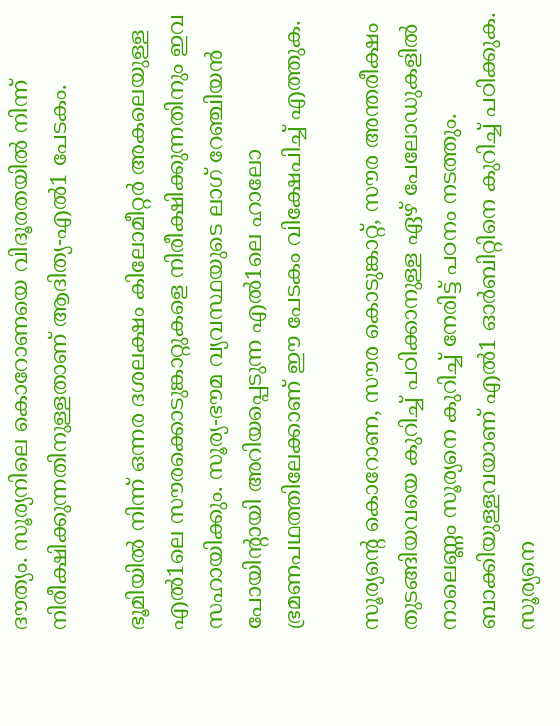ദൗത്യം. സൂര്യനിലെ കൊറോണയെ വിദൂരതയില്‍ നിന്ന് നിരീക്ഷിക്കുന്നതിനുള്ളതാണ് ആദിത്യ-എല്‍1 പേടകം.

ഭൂമിയില്‍ നിന്ന് ഒന്നര ദശലക്ഷം കിലോമീറ്റര്‍ അകലെയുള്ള എല്‍1ലെ സൗരക്കൊടുങ്കാറ്റുകളെ നിരീക്ഷിക്കുന്നതിനും ഇവ സഹായിക്കും. സൂര്യ-ഭൗമ വ്യവസ്ഥയുടെ ലാഗ് റേഞ്ചിയന്‍ പോയിന്റായി അറിയപ്പെടുന്ന എല്‍1ലെ ഹാലോ ഭ്രമണപഥത്തിലേക്കാണ് ഈ പേടകം വിക്ഷേപിച്ച് എത്തുക.

സൂര്യന്റെ കൊറോണ, സൗര കൊടുങ്കാറ്റ്, സൗര അന്തരീക്ഷം തുടങ്ങിയവയെ കുറിച്ച് പഠിക്കാനുള്ള ഏഴ് പേലോഡുകളില്‍ നാലെണ്ണം സൂര്യനെ കുറിച്ച് നേരിട്ട് പഠനം നടത്തും. ബാക്കിയുള്ളവയാണ് എല്‍1 ഓര്‍ബിറ്റിനെ കുറിച്ച് പഠിക്കുക. സൂര്യനെ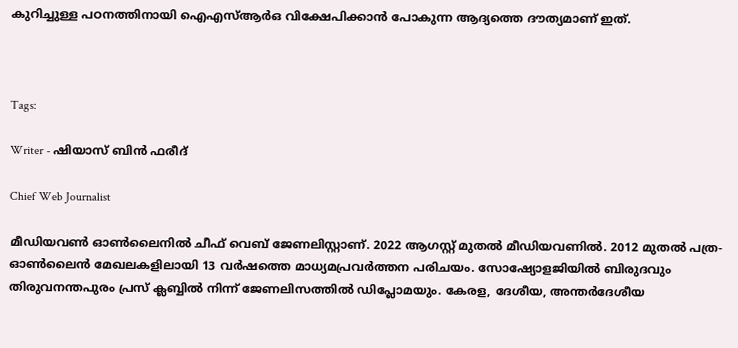കുറിച്ചുള്ള പഠനത്തിനായി ഐഎസ്ആർഒ വിക്ഷേപിക്കാന്‍ പോകുന്ന ആദ്യത്തെ ദൗത്യമാണ് ഇത്.



Tags:

Writer - ഷിയാസ് ബിന്‍ ഫരീദ്

Chief Web Journalist

മീഡിയവണ്‍ ഓണ്‍ലൈനില്‍ ചീഫ് വെബ് ജേണലിസ്റ്റാണ്. 2022 ആഗസ്റ്റ് മുതല്‍ മീഡിയവണില്‍. 2012 മുതല്‍ പത്ര- ഓണ്‍ലൈന്‍ മേഖലകളിലായി 13 വര്‍ഷത്തെ മാധ്യമപ്രവര്‍ത്തന പരിചയം. സോഷ്യോളജിയില്‍ ബിരുദവും തിരുവനന്തപുരം പ്രസ് ക്ലബ്ബില്‍ നിന്ന് ജേണലിസത്തില്‍ ഡിപ്ലോമയും. കേരള, ദേശീയ, അന്തര്‍ദേശീയ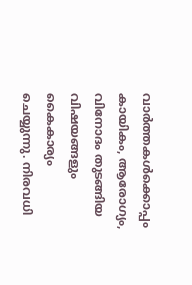വാര്‍ത്തകള്‍ക്കൊപ്പം കായികം, ആരോഗ്യം, വിനോദം തുടങ്ങിയ വിഷയങ്ങളും കൈകാര്യം ചെയ്യുന്നു. നിരവധി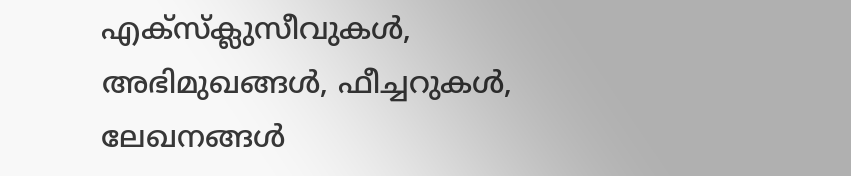എക്സ്ക്ലുസീവുകള്‍, അഭിമുഖങ്ങള്‍, ഫീച്ചറുകള്‍, ലേഖനങ്ങള്‍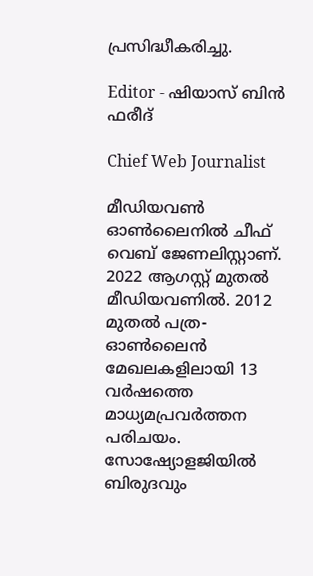പ്രസിദ്ധീകരിച്ചു.

Editor - ഷിയാസ് ബിന്‍ ഫരീദ്

Chief Web Journalist

മീഡിയവണ്‍ ഓണ്‍ലൈനില്‍ ചീഫ് വെബ് ജേണലിസ്റ്റാണ്. 2022 ആഗസ്റ്റ് മുതല്‍ മീഡിയവണില്‍. 2012 മുതല്‍ പത്ര- ഓണ്‍ലൈന്‍ മേഖലകളിലായി 13 വര്‍ഷത്തെ മാധ്യമപ്രവര്‍ത്തന പരിചയം. സോഷ്യോളജിയില്‍ ബിരുദവും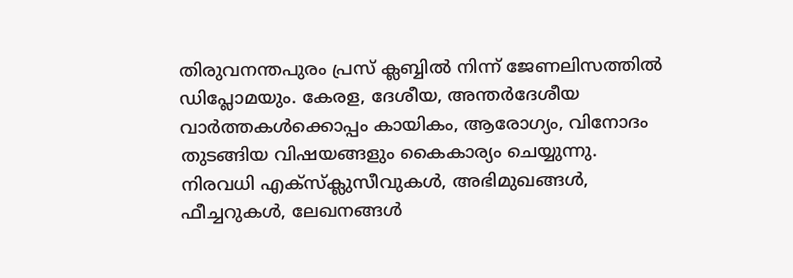തിരുവനന്തപുരം പ്രസ് ക്ലബ്ബില്‍ നിന്ന് ജേണലിസത്തില്‍ ഡിപ്ലോമയും. കേരള, ദേശീയ, അന്തര്‍ദേശീയ വാര്‍ത്തകള്‍ക്കൊപ്പം കായികം, ആരോഗ്യം, വിനോദം തുടങ്ങിയ വിഷയങ്ങളും കൈകാര്യം ചെയ്യുന്നു. നിരവധി എക്സ്ക്ലുസീവുകള്‍, അഭിമുഖങ്ങള്‍, ഫീച്ചറുകള്‍, ലേഖനങ്ങള്‍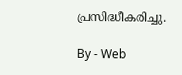പ്രസിദ്ധീകരിച്ചു.

By - Web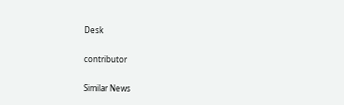Desk

contributor

Similar News